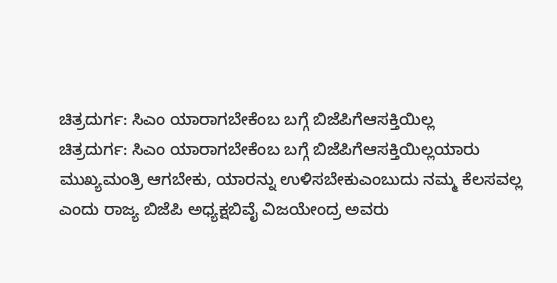ಚಿತ್ರದುರ್ಗ: ಸಿಎಂ ಯಾರಾಗಬೇಕೆಂಬ ಬಗ್ಗೆ ಬಿಜೆಪಿಗೆಆಸಕ್ತಿಯಿಲ್ಲ
ಚಿತ್ರದುರ್ಗ: ಸಿಎಂ ಯಾರಾಗಬೇಕೆಂಬ ಬಗ್ಗೆ ಬಿಜೆಪಿಗೆಆಸಕ್ತಿಯಿಲ್ಲಯಾರು ಮುಖ್ಯಮಂತ್ರಿ ಆಗಬೇಕು, ಯಾರನ್ನು ಉಳಿಸಬೇಕುಎಂಬುದು ನಮ್ಮ ಕೆಲಸವಲ್ಲ ಎಂದು ರಾಜ್ಯ ಬಿಜೆಪಿ ಅಧ್ಯಕ್ಷಬಿವೈ ವಿಜಯೇಂದ್ರ ಅವರು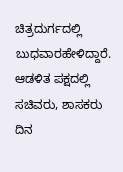ಚಿತ್ರದುರ್ಗದಲ್ಲಿ ಬುಧವಾರಹೇಳಿದ್ದಾರೆ. ಆಡಳಿತ ಪಕ್ಷದಲ್ಲಿ ಸಚಿವರು, ಶಾಸಕರು ದಿನ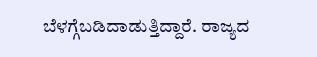ಬೆಳಗ್ಗೆಬಡಿದಾಡುತ್ತಿದ್ದಾರೆ. ರಾಜ್ಯದ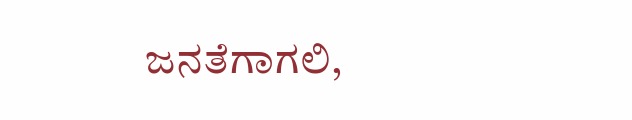ಜನತೆಗಾಗಲಿ,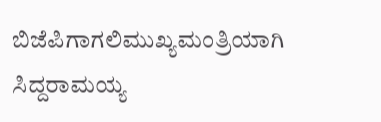ಬಿಜೆಪಿಗಾಗಲಿಮುಖ್ಯಮಂತ್ರಿಯಾಗಿ ಸಿದ್ದರಾಮಯ್ಯ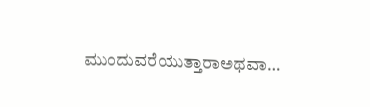ಮುಂದುವರೆಯುತ್ತಾರಾಅಥವಾ…